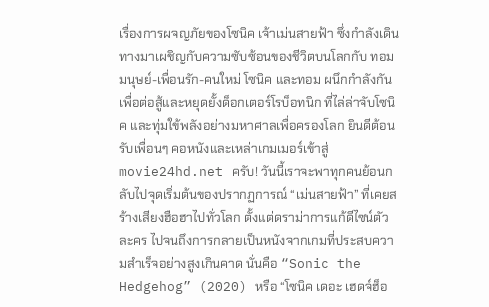เรื่องการผจญภัยของโซนิค เจ้าเม่นสายฟ้า ซึ่งกำลังเดินทางมาเผชิญกับความซับซ้อนของชีวิตบนโลกกับ ทอม มนุษย์-เพื่อนรัก-คนใหม่ โซนิค และทอม ผนึกกำลังกันเพื่อต่อสู้และหยุดยั้งด็อกเตอร์โรบ็อทนิก ที่ไล่ล่าจับโซนิค และทุ่มใข้พลังอย่างมหาศาลเพื่อครองโลก ยินดีต้อนรับเพื่อนๆ คอหนังและเหล่าเกมเมอร์เข้าสู่ movie24hd.net ครับ! วันนี้เราจะพาทุกคนย้อนกลับไปจุดเริ่มต้นของปรากฏการณ์ “เม่นสายฟ้า” ที่เคยสร้างเสียงฮือฮาไปทั่วโลก ตั้งแต่ดราม่าการแก้ดีไซน์ตัวละคร ไปจนถึงการกลายเป็นหนังจากเกมที่ประสบความสำเร็จอย่างสูงเกินคาด นั่นคือ “Sonic the Hedgehog” (2020) หรือ “โซนิค เดอะ เฮดจ์ฮ็อ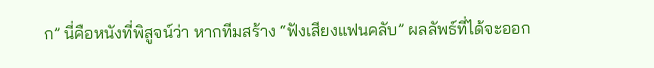ก” นี่คือหนังที่พิสูจน์ว่า หากทีมสร้าง “ฟังเสียงแฟนคลับ” ผลลัพธ์ที่ได้จะออก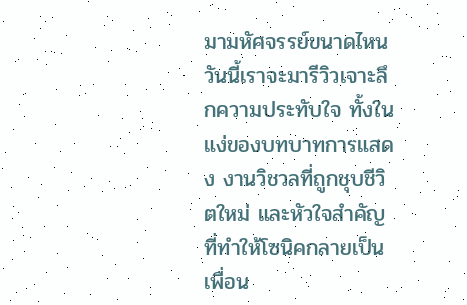มามหัศจรรย์ขนาดไหน วันนี้เราจะมารีวิวเจาะลึกความประทับใจ ทั้งในแง่ของบทบาทการแสดง งานวิชวลที่ถูกชุบชีวิตใหม่ และหัวใจสำคัญที่ทำให้โซนิคกลายเป็นเพื่อน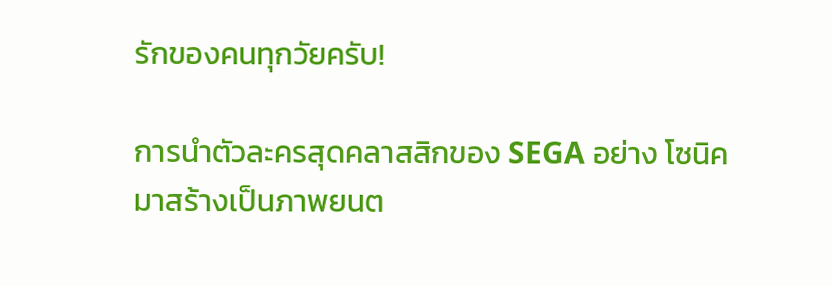รักของคนทุกวัยครับ!

การนำตัวละครสุดคลาสสิกของ SEGA อย่าง โซนิค มาสร้างเป็นภาพยนต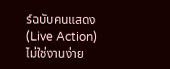ร์ฉบับคนแสดง (Live Action) ไม่ใช่งานง่าย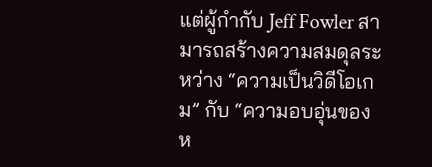แต่ผู้กำกับ Jeff Fowler สามารถสร้างความสมดุลระหว่าง “ความเป็นวิดีโอเกม” กับ “ความอบอุ่นของห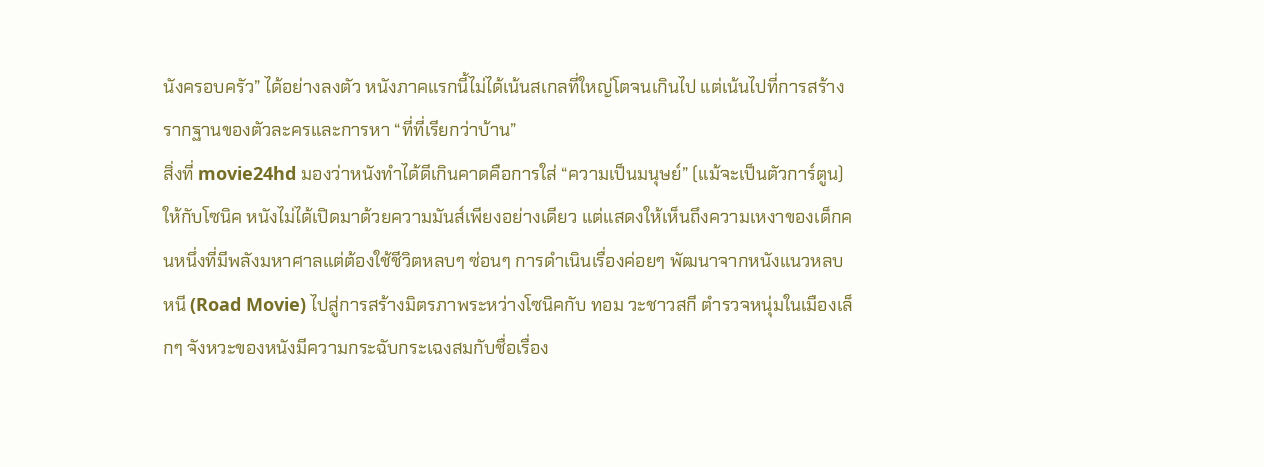นังครอบครัว” ได้อย่างลงตัว หนังภาคแรกนี้ไม่ได้เน้นสเกลที่ใหญ่โตจนเกินไป แต่เน้นไปที่การสร้างรากฐานของตัวละครและการหา “ที่ที่เรียกว่าบ้าน”
สิ่งที่ movie24hd มองว่าหนังทำได้ดีเกินคาดคือการใส่ “ความเป็นมนุษย์” (แม้จะเป็นตัวการ์ตูน) ให้กับโซนิค หนังไม่ได้เปิดมาด้วยความมันส์เพียงอย่างเดียว แต่แสดงให้เห็นถึงความเหงาของเด็กคนหนึ่งที่มีพลังมหาศาลแต่ต้องใช้ชีวิตหลบๆ ซ่อนๆ การดำเนินเรื่องค่อยๆ พัฒนาจากหนังแนวหลบหนี (Road Movie) ไปสู่การสร้างมิตรภาพระหว่างโซนิคกับ ทอม วะชาวสกี ตำรวจหนุ่มในเมืองเล็กๆ จังหวะของหนังมีความกระฉับกระเฉงสมกับชื่อเรื่อง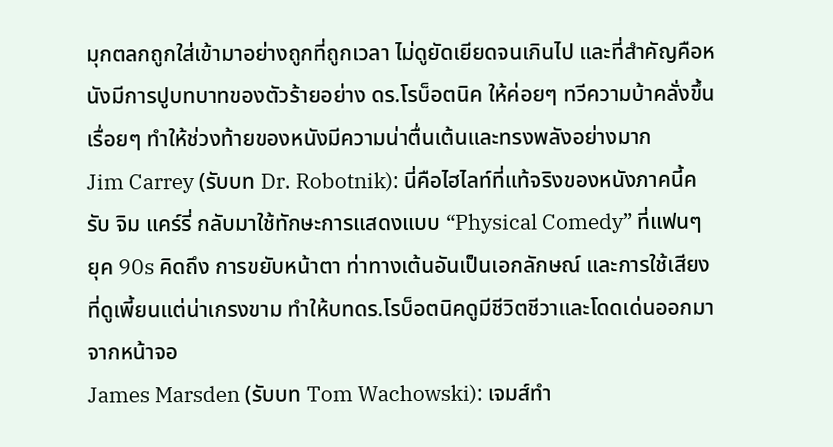มุกตลกถูกใส่เข้ามาอย่างถูกที่ถูกเวลา ไม่ดูยัดเยียดจนเกินไป และที่สำคัญคือหนังมีการปูบทบาทของตัวร้ายอย่าง ดร.โรบ็อตนิค ให้ค่อยๆ ทวีความบ้าคลั่งขึ้นเรื่อยๆ ทำให้ช่วงท้ายของหนังมีความน่าตื่นเต้นและทรงพลังอย่างมาก
Jim Carrey (รับบท Dr. Robotnik): นี่คือไฮไลท์ที่แท้จริงของหนังภาคนี้ครับ จิม แคร์รี่ กลับมาใช้ทักษะการแสดงแบบ “Physical Comedy” ที่แฟนๆ ยุค 90s คิดถึง การขยับหน้าตา ท่าทางเต้นอันเป็นเอกลักษณ์ และการใช้เสียงที่ดูเพี้ยนแต่น่าเกรงขาม ทำให้บทดร.โรบ็อตนิคดูมีชีวิตชีวาและโดดเด่นออกมาจากหน้าจอ
James Marsden (รับบท Tom Wachowski): เจมส์ทำ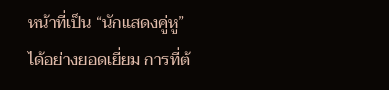หน้าที่เป็น “นักแสดงคู่หู” ได้อย่างยอดเยี่ยม การที่ต้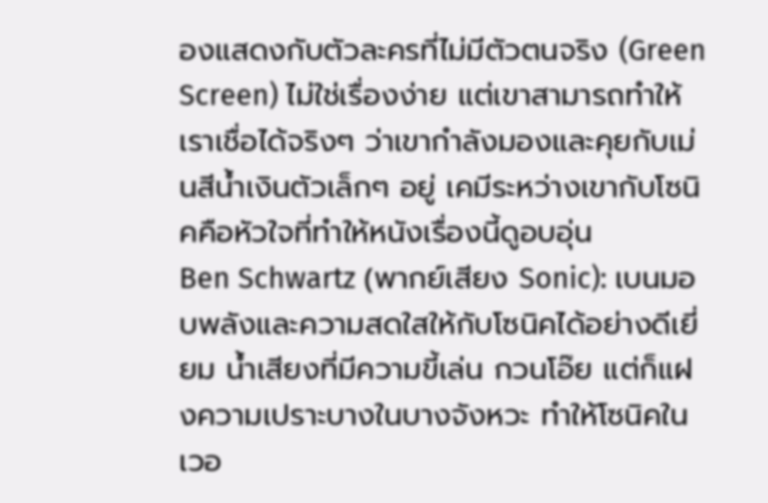องแสดงกับตัวละครที่ไม่มีตัวตนจริง (Green Screen) ไม่ใช่เรื่องง่าย แต่เขาสามารถทำให้เราเชื่อได้จริงๆ ว่าเขากำลังมองและคุยกับเม่นสีน้ำเงินตัวเล็กๆ อยู่ เคมีระหว่างเขากับโซนิคคือหัวใจที่ทำให้หนังเรื่องนี้ดูอบอุ่น
Ben Schwartz (พากย์เสียง Sonic): เบนมอบพลังและความสดใสให้กับโซนิคได้อย่างดีเยี่ยม น้ำเสียงที่มีความขี้เล่น กวนโอ๊ย แต่ก็แฝงความเปราะบางในบางจังหวะ ทำให้โซนิคในเวอ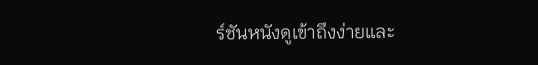ร์ชันหนังดูเข้าถึงง่ายและ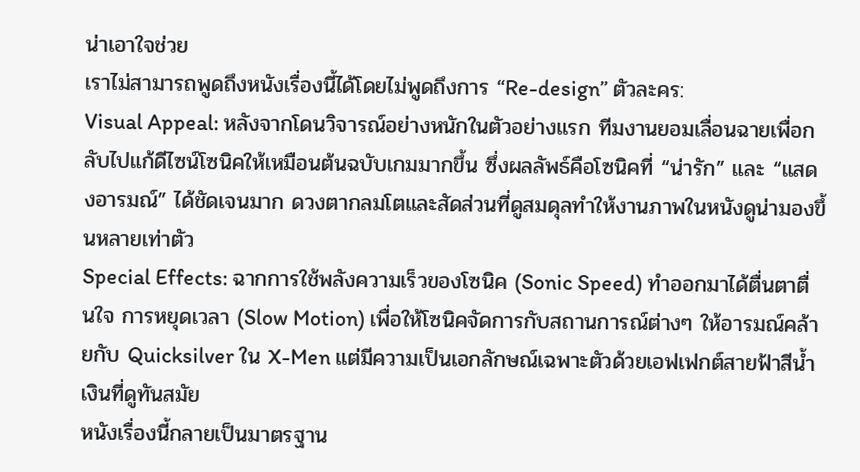น่าเอาใจช่วย
เราไม่สามารถพูดถึงหนังเรื่องนี้ได้โดยไม่พูดถึงการ “Re-design” ตัวละคร:
Visual Appeal: หลังจากโดนวิจารณ์อย่างหนักในตัวอย่างแรก ทีมงานยอมเลื่อนฉายเพื่อกลับไปแก้ดีไซน์โซนิคให้เหมือนต้นฉบับเกมมากขึ้น ซึ่งผลลัพธ์คือโซนิคที่ “น่ารัก” และ “แสดงอารมณ์” ได้ชัดเจนมาก ดวงตากลมโตและสัดส่วนที่ดูสมดุลทำให้งานภาพในหนังดูน่ามองขึ้นหลายเท่าตัว
Special Effects: ฉากการใช้พลังความเร็วของโซนิค (Sonic Speed) ทำออกมาได้ตื่นตาตื่นใจ การหยุดเวลา (Slow Motion) เพื่อให้โซนิคจัดการกับสถานการณ์ต่างๆ ให้อารมณ์คล้ายกับ Quicksilver ใน X-Men แต่มีความเป็นเอกลักษณ์เฉพาะตัวด้วยเอฟเฟกต์สายฟ้าสีน้ำเงินที่ดูทันสมัย
หนังเรื่องนี้กลายเป็นมาตรฐาน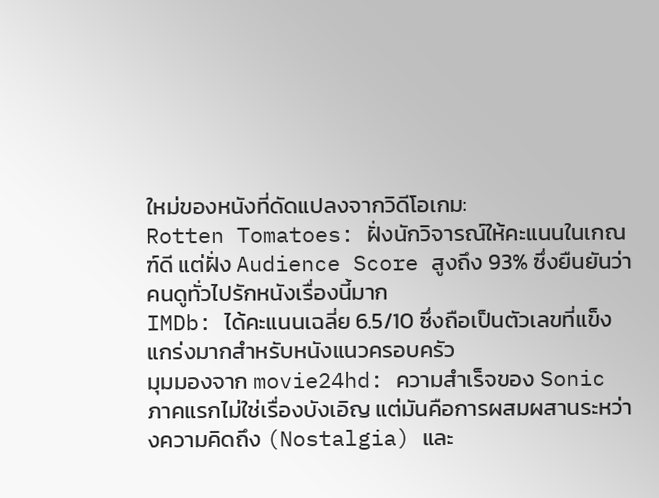ใหม่ของหนังที่ดัดแปลงจากวิดีโอเกม:
Rotten Tomatoes: ฝั่งนักวิจารณ์ให้คะแนนในเกณฑ์ดี แต่ฝั่ง Audience Score สูงถึง 93% ซึ่งยืนยันว่าคนดูทั่วไปรักหนังเรื่องนี้มาก
IMDb: ได้คะแนนเฉลี่ย 6.5/10 ซึ่งถือเป็นตัวเลขที่แข็งแกร่งมากสำหรับหนังแนวครอบครัว
มุมมองจาก movie24hd: ความสำเร็จของ Sonic ภาคแรกไม่ใช่เรื่องบังเอิญ แต่มันคือการผสมผสานระหว่างความคิดถึง (Nostalgia) และ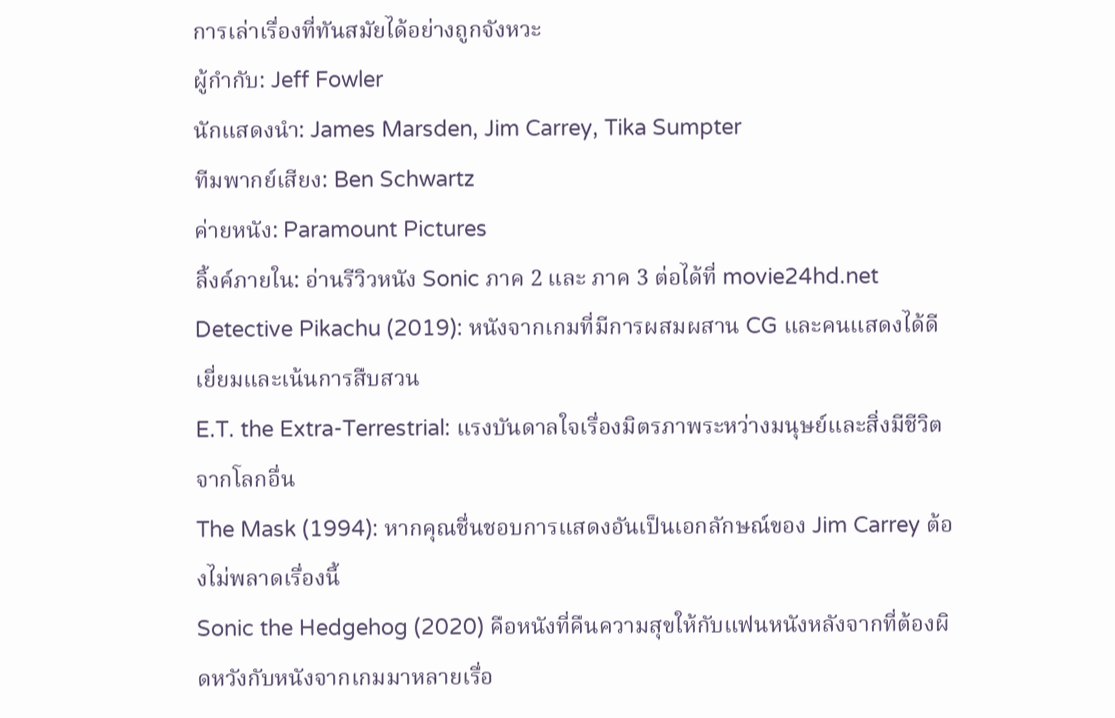การเล่าเรื่องที่ทันสมัยได้อย่างถูกจังหวะ
ผู้กำกับ: Jeff Fowler
นักแสดงนำ: James Marsden, Jim Carrey, Tika Sumpter
ทีมพากย์เสียง: Ben Schwartz
ค่ายหนัง: Paramount Pictures
ลิ้งค์ภายใน: อ่านรีวิวหนัง Sonic ภาค 2 และ ภาค 3 ต่อได้ที่ movie24hd.net
Detective Pikachu (2019): หนังจากเกมที่มีการผสมผสาน CG และคนแสดงได้ดีเยี่ยมและเน้นการสืบสวน
E.T. the Extra-Terrestrial: แรงบันดาลใจเรื่องมิตรภาพระหว่างมนุษย์และสิ่งมีชีวิตจากโลกอื่น
The Mask (1994): หากคุณชื่นชอบการแสดงอันเป็นเอกลักษณ์ของ Jim Carrey ต้องไม่พลาดเรื่องนี้
Sonic the Hedgehog (2020) คือหนังที่คืนความสุขให้กับแฟนหนังหลังจากที่ต้องผิดหวังกับหนังจากเกมมาหลายเรื่อ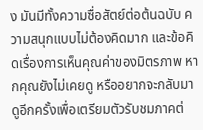ง มันมีทั้งความซื่อสัตย์ต่อต้นฉบับ ความสนุกแบบไม่ต้องคิดมาก และข้อคิดเรื่องการเห็นคุณค่าของมิตรภาพ หากคุณยังไม่เคยดู หรืออยากจะกลับมาดูอีกครั้งเพื่อเตรียมตัวรับชมภาคต่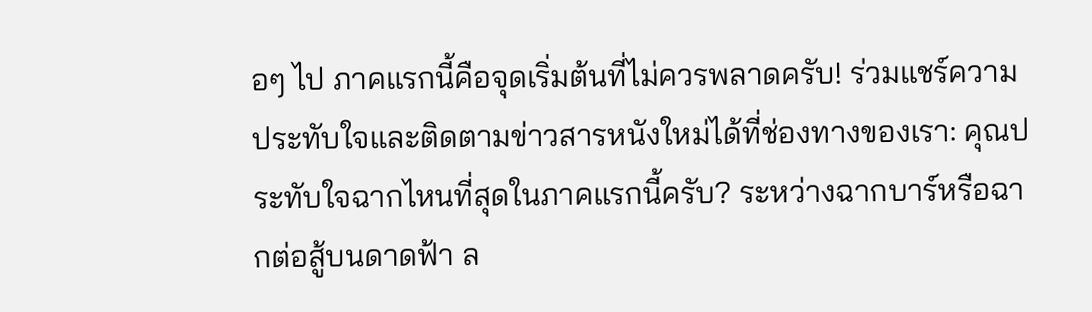อๆ ไป ภาคแรกนี้คือจุดเริ่มต้นที่ไม่ควรพลาดครับ! ร่วมแชร์ความประทับใจและติดตามข่าวสารหนังใหม่ได้ที่ช่องทางของเรา: คุณประทับใจฉากไหนที่สุดในภาคแรกนี้ครับ? ระหว่างฉากบาร์หรือฉากต่อสู้บนดาดฟ้า ล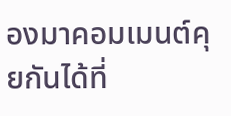องมาคอมเมนต์คุยกันได้ที่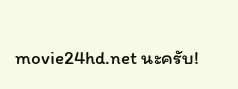movie24hd.net นะครับ!